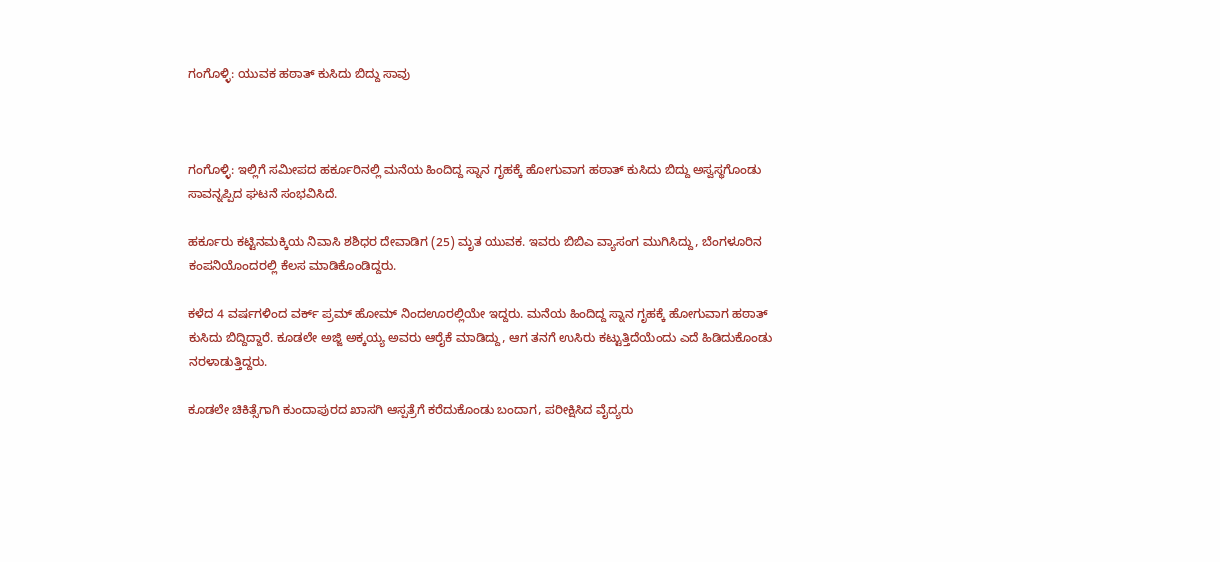ಗಂಗೊಳ್ಳಿ: ಯುವಕ ಹಠಾತ್ ಕುಸಿದು ಬಿದ್ದು ಸಾವು



ಗಂಗೊಳ್ಳಿ: ಇಲ್ಲಿಗೆ ಸಮೀಪದ ಹರ್ಕೂರಿನಲ್ಲಿ ಮನೆಯ ಹಿಂದಿದ್ದ ಸ್ನಾನ ಗೃಹಕ್ಕೆ ಹೋಗುವಾಗ ಹಠಾತ್ ಕುಸಿದು ಬಿದ್ದು ಅಸ್ವಸ್ಥಗೊಂಡು ಸಾವನ್ನಪ್ಪಿದ ಘಟನೆ ಸಂಭವಿಸಿದೆ.

ಹರ್ಕೂರು ಕಟ್ಟಿನಮಕ್ಕಿಯ ನಿವಾಸಿ ಶಶಿಧರ ದೇವಾಡಿಗ (25) ಮೃತ ಯುವಕ. ಇವರು ಬಿಬಿಎ ವ್ಯಾಸಂಗ ಮುಗಿಸಿದ್ದು, ಬೆಂಗಳೂರಿನ ಕಂಪನಿಯೊಂದರಲ್ಲಿ ಕೆಲಸ ಮಾಡಿಕೊಂಡಿದ್ದರು.

ಕಳೆದ 4 ವರ್ಷಗಳಿಂದ ವರ್ಕ್ ಪ್ರಮ್ ಹೋಮ್ ನಿಂದಊರಲ್ಲಿಯೇ ಇದ್ದರು. ಮನೆಯ ಹಿಂದಿದ್ದ ಸ್ನಾನ ಗೃಹಕ್ಕೆ ಹೋಗುವಾಗ ಹಠಾತ್ ಕುಸಿದು ಬಿದ್ದಿದ್ದಾರೆ. ಕೂಡಲೇ ಅಜ್ಜಿ ಅಕ್ಕಯ್ಯ ಅವರು ಆರೈಕೆ ಮಾಡಿದ್ದು, ಆಗ ತನಗೆ ಉಸಿರು ಕಟ್ಟುತ್ತಿದೆಯೆಂದು ಎದೆ ಹಿಡಿದುಕೊಂಡು ನರಳಾಡುತ್ತಿದ್ದರು.

ಕೂಡಲೇ ಚಿಕಿತ್ಸೆಗಾಗಿ ಕುಂದಾಪುರದ ಖಾಸಗಿ ಆಸ್ಪತ್ರೆಗೆ ಕರೆದುಕೊಂಡು ಬಂದಾಗ, ಪರೀಕ್ಷಿಸಿದ ವೈದ್ಯರು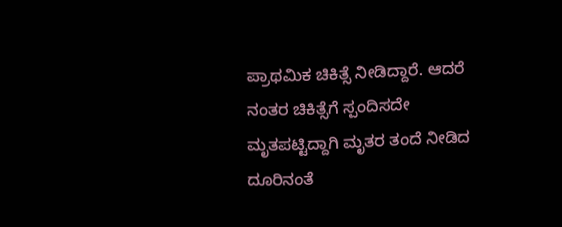ಪ್ರಾಥಮಿಕ ಚಿಕಿತ್ಸೆ ನೀಡಿದ್ದಾರೆ. ಆದರೆ ನಂತರ ಚಿಕಿತ್ಸೆಗೆ ಸ್ಪಂದಿಸದೇ ಮೃತಪಟ್ಟಿದ್ದಾಗಿ ಮೃತರ ತಂದೆ ನೀಡಿದ ದೂರಿನಂತೆ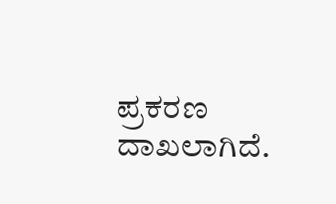ಪ್ರಕರಣ ದಾಖಲಾಗಿದೆ.